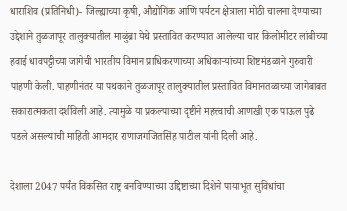धाराशिव (प्रतिनिधी)- जिल्ह्याच्या कृषी, औद्योगिक आणि पर्यटन क्षेत्राला मोठी चालना देण्याच्या उद्देशाने तुळजापूर तालुक्यातील माळुंब्रा येथे प्रस्तावित करण्यात आलेल्या चार किलोमीटर लांबीच्या हवाई धावपट्टीच्या जागेची भारतीय विमान प्राधिकरणाच्या अधिकाऱ्यांच्या शिष्टमंडळाने गुरुवारी पाहणी केली. पाहणीनंतर या पथकाने तुळजापूर तालुक्यातील प्रस्तावित विमानतळाच्या जागेबाबत सकारात्मकता दर्शविली आहे. त्यामुळे या प्रकल्पाच्या दृष्टीने महत्त्वाची आणखी एक पाऊल पुढे पडले असल्याची माहिती आमदार राणाजगजितसिंह पाटील यांनी दिली आहे.

देशाला 2047 पर्यंत विकसित राष्ट्र बनविण्याच्या उद्दिष्टाच्या दिशेने पायाभूत सुविधांचा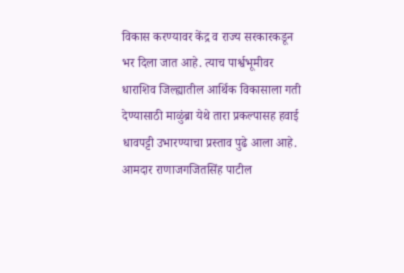विकास करण्यावर केंद्र व राज्य सरकारकडून भर दिला जात आहे. त्याच पार्श्वभूमीवर धाराशिव जिल्ह्यातील आर्थिक विकासाला गती देण्यासाठी माळुंब्रा येथे तारा प्रकल्पासह हवाई धावपट्टी उभारण्याचा प्रस्ताव पुढे आला आहे. आमदार राणाजगजितसिंह पाटील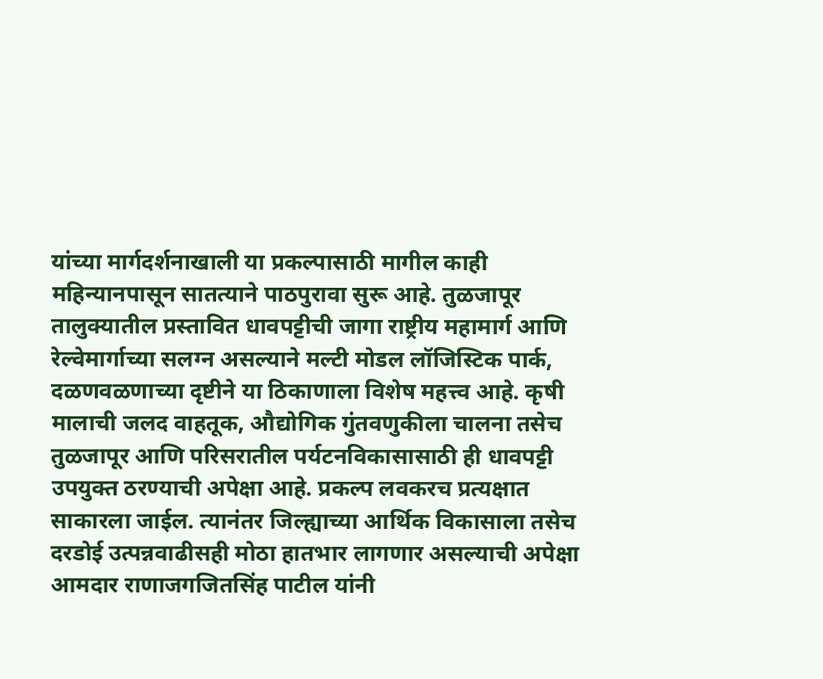यांच्या मार्गदर्शनाखाली या प्रकल्पासाठी मागील काही महिन्यानपासून सातत्याने पाठपुरावा सुरू आहे. तुळजापूर तालुक्यातील प्रस्तावित धावपट्टीची जागा राष्ट्रीय महामार्ग आणि रेल्वेमार्गाच्या सलग्न असल्याने मल्टी मोडल लॉजिस्टिक पार्क, दळणवळणाच्या दृष्टीने या ठिकाणाला विशेष महत्त्व आहे. कृषी मालाची जलद वाहतूक, औद्योगिक गुंतवणुकीला चालना तसेच तुळजापूर आणि परिसरातील पर्यटनविकासासाठी ही धावपट्टी उपयुक्त ठरण्याची अपेक्षा आहे. प्रकल्प लवकरच प्रत्यक्षात साकारला जाईल. त्यानंतर जिल्ह्याच्या आर्थिक विकासाला तसेच दरडोई उत्पन्नवाढीसही मोठा हातभार लागणार असल्याची अपेक्षा आमदार राणाजगजितसिंह पाटील यांनी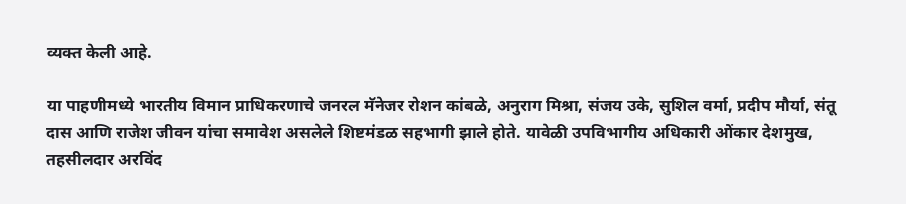व्यक्त केली आहे.

या पाहणीमध्ये भारतीय विमान प्राधिकरणाचे जनरल मॅनेजर रोशन कांबळे, अनुराग मिश्रा, संजय उके, सुशिल वर्मा, प्रदीप मौर्या, संतू दास आणि राजेश जीवन यांचा समावेश असलेले शिष्टमंडळ सहभागी झाले होते. यावेळी उपविभागीय अधिकारी ओंकार देशमुख, तहसीलदार अरविंद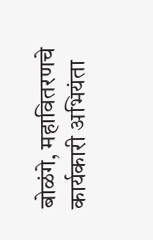बोळंगे, महावितरणचे कार्यकारी अभियंता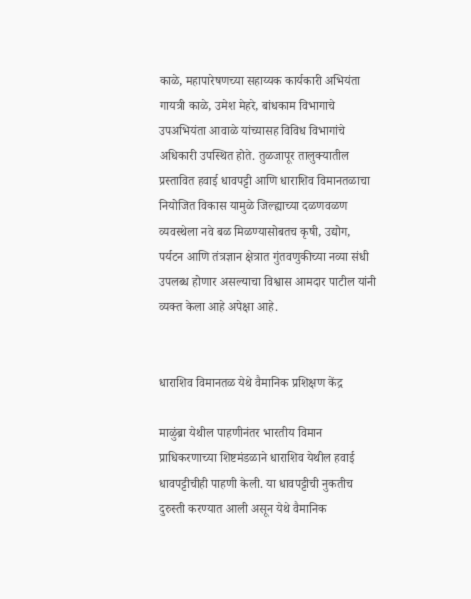काळे, महापारेषणच्या सहाय्यक कार्यकारी अभियंता गायत्री काळे, उमेश मेहरे, बांधकाम विभागाचे उपअभियंता आवाळे यांच्यासह विविध विभागांचे अधिकारी उपस्थित होते. तुळजापूर तालुक्यातील प्रस्तावित हवाई धावपट्टी आणि धाराशिव विमानतळाचा नियोजित विकास यामुळे जिल्ह्याच्या दळणवळण व्यवस्थेला नवे बळ मिळण्यासोबतच कृषी, उद्योग, पर्यटन आणि तंत्रज्ञान क्षेत्रात गुंतवणुकीच्या नव्या संधी उपलब्ध होणार असल्याचा विश्वास आमदार पाटील यांनी व्यक्त केला आहे अपेक्षा आहे.


धाराशिव विमानतळ येथे वैमानिक प्रशिक्षण केंद्र

माळुंब्रा येथील पाहणीनंतर भारतीय विमान प्राधिकरणाच्या शिष्टमंडळाने धाराशिव येथील हवाई धावपट्टीचीही पाहणी केली. या धावपट्टीची नुकतीच दुरुस्ती करण्यात आली असून येथे वैमानिक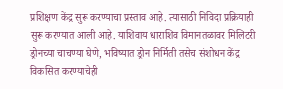प्रशिक्षण केंद्र सुरू करण्याचा प्रस्ताव आहे. त्यासाठी निविदा प्रक्रियाही सुरू करण्यात आली आहे. याशिवाय धाराशिव विमानतळावर मिलिटरी ड्रोनच्या चाचण्या घेणे, भविष्यात ड्रोन निर्मिती तसेच संशोधन केंद्र विकसित करण्याचेही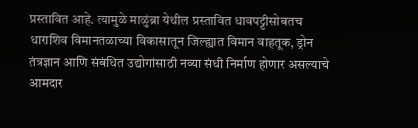प्रस्तावित आहे. त्यामुळे माळुंब्रा येथील प्रस्तावित धावपट्टीसोबतच धाराशिव विमानतळाच्या विकासातून जिल्ह्यात विमान वाहतूक, ड्रोन तंत्रज्ञान आणि संबंधित उद्योगांसाठी नव्या संधी निर्माण होणार असल्याचे आमदार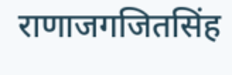राणाजगजितसिंह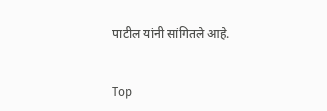पाटील यांनी सांगितले आहे.


Top